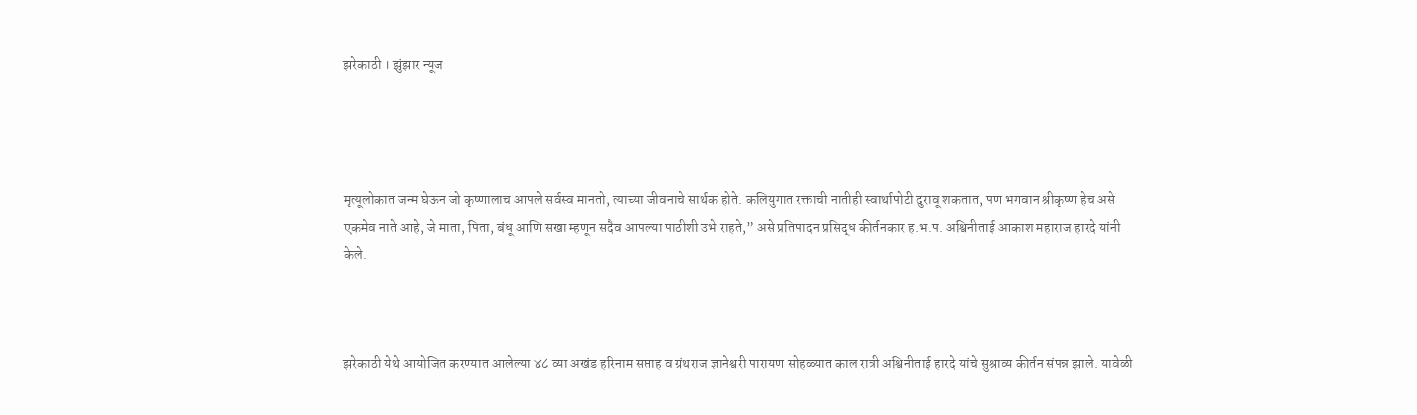झरेकाठी । झुंझार न्यूज




मृत्यूलोकात जन्म घेऊन जो कृष्णालाच आपले सर्वस्व मानतो, त्याच्या जीवनाचे सार्थक होते. कलियुगात रक्ताची नातीही स्वार्थापोटी दुरावू शकतात, पण भगवान श्रीकृष्ण हेच असे एकमेव नाते आहे, जे माता, पिता, बंधू आणि सखा म्हणून सदैव आपल्या पाठीशी उभे राहते,” असे प्रतिपादन प्रसिद्ध कीर्तनकार ह.भ.प. अश्विनीताई आकाश महाराज हारदे यांनी केले.



झरेकाठी येथे आयोजित करण्यात आलेल्या ४८ व्या अखंड हरिनाम सप्ताह व ग्रंथराज ज्ञानेश्वरी पारायण सोहळ्यात काल रात्री अश्विनीताई हारदे यांचे सुश्राव्य कीर्तन संपन्न झाले. यावेळी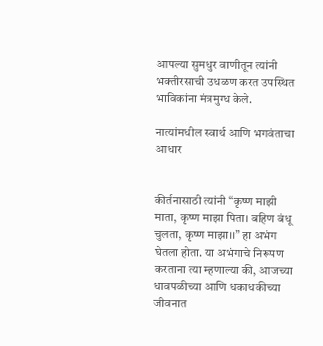आपल्या सुमधुर वाणीतून त्यांनी भक्तीरसाची उधळण करत उपस्थित भाविकांना मंत्रमुग्ध केले.

नात्यांमधील स्वार्थ आणि भगवंताचा आधार


कीर्तनासाठी त्यांनी “कृष्ण माझी माता, कृष्ण माझा पिता। बहिण बंधू चुलता, कृष्ण माझा।।” हा अभंग घेतला होता. या अभंगाचे निरूपण करताना त्या म्हणाल्या की, आजच्या धावपळीच्या आणि धकाधकीच्या जीवनात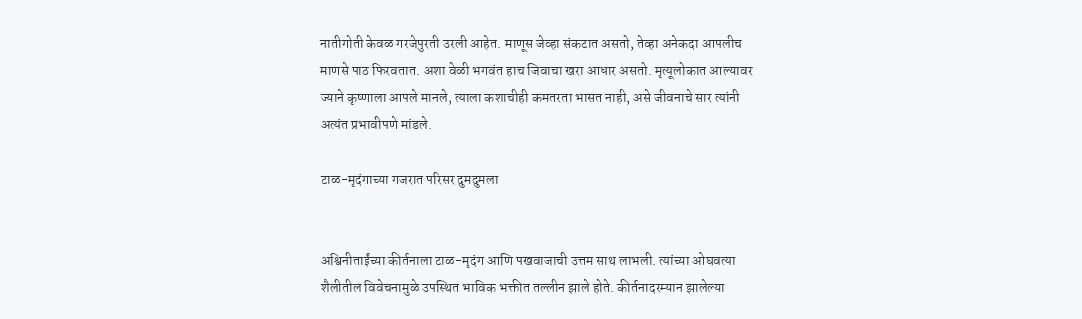नातीगोती केवळ गरजेपुरती उरली आहेत. माणूस जेव्हा संकटात असतो, तेव्हा अनेकदा आपलीच माणसे पाठ फिरवतात. अशा वेळी भगवंत हाच जिवाचा खरा आधार असतो. मृत्यूलोकात आल्यावर ज्याने कृष्णाला आपले मानले, त्याला कशाचीही कमतरता भासत नाही, असे जीवनाचे सार त्यांनी अत्यंत प्रभावीपणे मांडले.

टाळ-मृदंगाच्या गजरात परिसर दुमदुमला


अश्विनीताईंच्या कीर्तनाला टाळ-मृदंग आणि पखवाजाची उत्तम साथ लाभली. त्यांच्या ओघवत्या शैलीतील विवेचनामुळे उपस्थित भाविक भक्तीत तल्लीन झाले होते. कीर्तनादरम्यान झालेल्या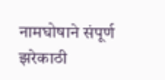नामघोषाने संपूर्ण झरेकाठी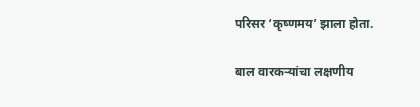परिसर ‘कृष्णमय’ झाला होता.

बाल वारकऱ्यांचा लक्षणीय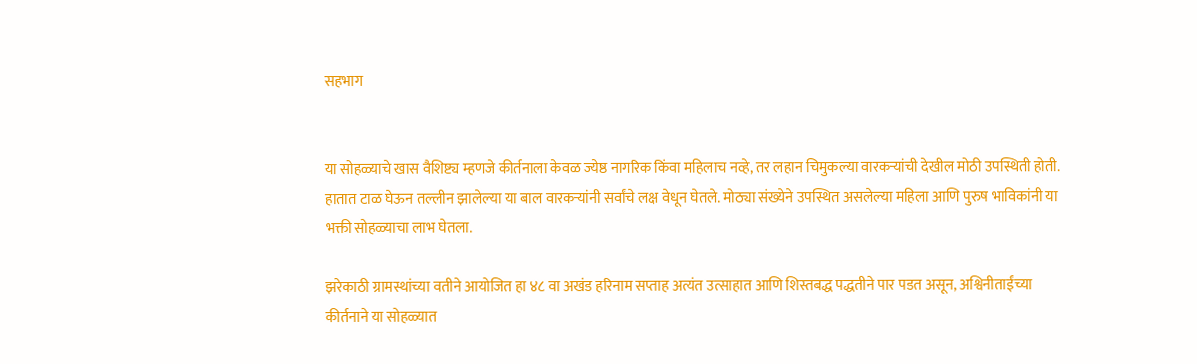सहभाग


या सोहळ्याचे खास वैशिष्ट्य म्हणजे कीर्तनाला केवळ ज्येष्ठ नागरिक किंवा महिलाच नव्हे, तर लहान चिमुकल्या वारकऱ्यांची देखील मोठी उपस्थिती होती. हातात टाळ घेऊन तल्लीन झालेल्या या बाल वारकऱ्यांनी सर्वांचे लक्ष वेधून घेतले. मोठ्या संख्येने उपस्थित असलेल्या महिला आणि पुरुष भाविकांनी या भक्ती सोहळ्याचा लाभ घेतला.

झरेकाठी ग्रामस्थांच्या वतीने आयोजित हा ४८ वा अखंड हरिनाम सप्ताह अत्यंत उत्साहात आणि शिस्तबद्ध पद्धतीने पार पडत असून, अश्विनीताईंच्या कीर्तनाने या सोहळ्यात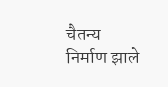चैतन्य निर्माण झाले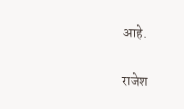आहे.

राजेश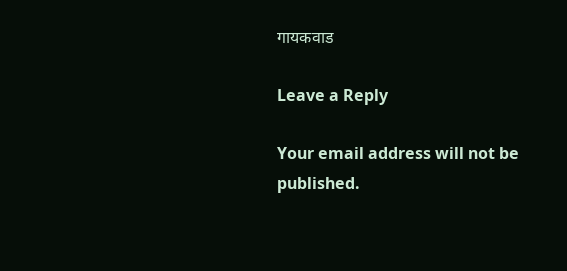गायकवाड

Leave a Reply

Your email address will not be published.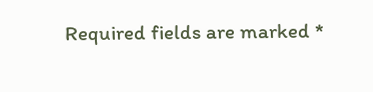Required fields are marked *